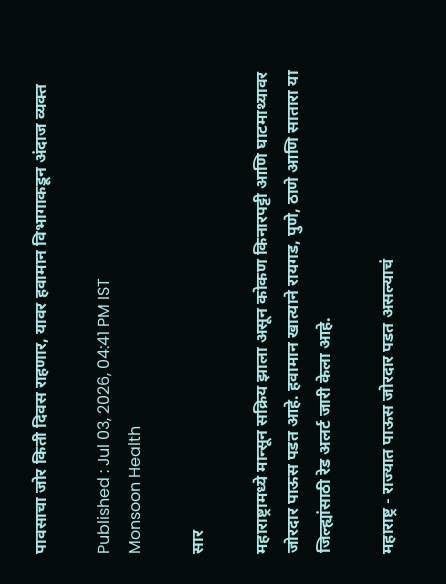पावसाचा जोर किती दिवस राहणार, यावर हवामान विभागाकडून अंदाज व्यक्त

Published : Jul 03, 2026, 04:41 PM IST
Monsoon Health

सार

महाराष्ट्रामध्ये मान्सून सक्रिय झाला असून कोकण किनारपट्टी आणि घाटमाथ्यावर जोरदार पाऊस पडत आहे. हवामान खात्याने रायगड, पुणे, ठाणे आणि सातारा या जिल्ह्यांसाठी रेड अलर्ट जारी केला आहे.

महाराष्ट्र - राज्यात पाऊस जोरदार पडत असल्याचं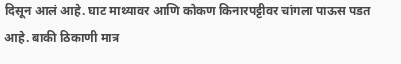दिसून आलं आहे. घाट माथ्यावर आणि कोकण किनारपट्टीवर चांगला पाऊस पडत आहे. बाकी ठिकाणी मात्र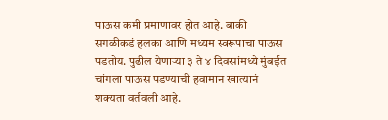पाऊस कमी प्रमाणावर होत आहे. बाकी सगळीकडं हलका आणि मध्यम स्वरूपाचा पाऊस पडतोय. पुढील येणाऱ्या ३ ते ४ दिवसांमध्ये मुंबईत चांगला पाऊस पडण्याची हवामान खात्यानं शक्यता वर्तवली आहे.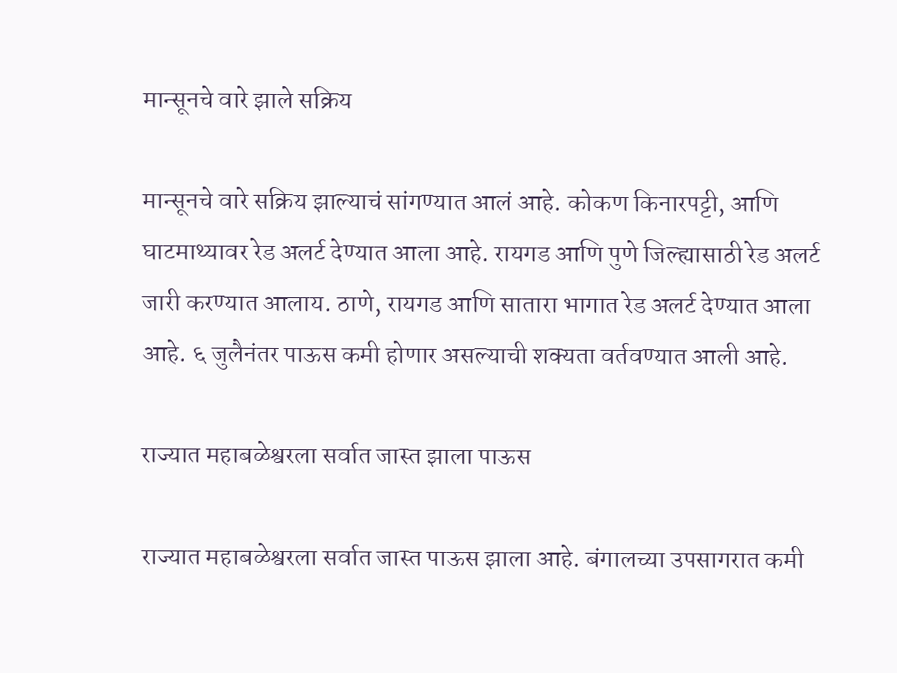मान्सूनचे वारे झाले सक्रिय

मान्सूनचे वारे सक्रिय झाल्याचं सांगण्यात आलं आहे. कोकण किनारपट्टी, आणि घाटमाथ्यावर रेड अलर्ट देण्यात आला आहे. रायगड आणि पुणे जिल्ह्यासाठी रेड अलर्ट जारी करण्यात आलाय. ठाणे, रायगड आणि सातारा भागात रेड अलर्ट देण्यात आला आहे. ६ जुलैनंतर पाऊस कमी होणार असल्याची शक्यता वर्तवण्यात आली आहे.

राज्यात महाबळेश्वरला सर्वात जास्त झाला पाऊस

राज्यात महाबळेश्वरला सर्वात जास्त पाऊस झाला आहे. बंगालच्या उपसागरात कमी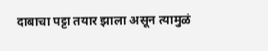दाबाचा पट्टा तयार झाला असून त्यामुळं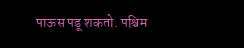पाऊस पडू शकतो. पश्चिम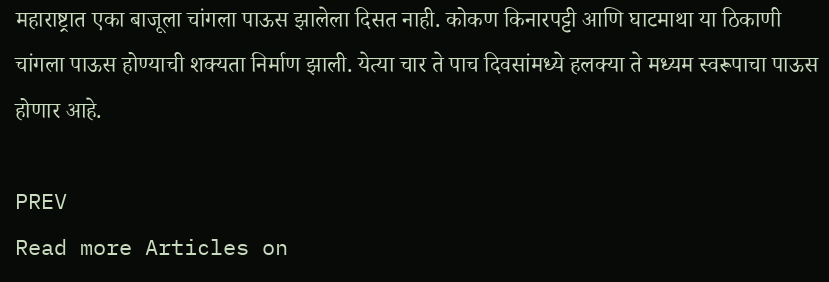महाराष्ट्रात एका बाजूला चांगला पाऊस झालेला दिसत नाही. कोकण किनारपट्टी आणि घाटमाथा या ठिकाणी चांगला पाऊस होण्याची शक्यता निर्माण झाली. येत्या चार ते पाच दिवसांमध्ये हलक्या ते मध्यम स्वरूपाचा पाऊस होणार आहे.

PREV
Read more Articles on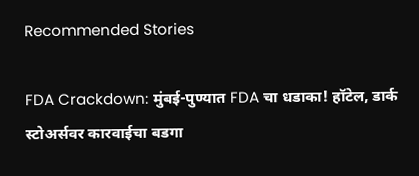Recommended Stories

FDA Crackdown: मुंबई-पुण्यात FDA चा धडाका! हॉटेल, डार्क स्टोअर्सवर कारवाईचा बडगा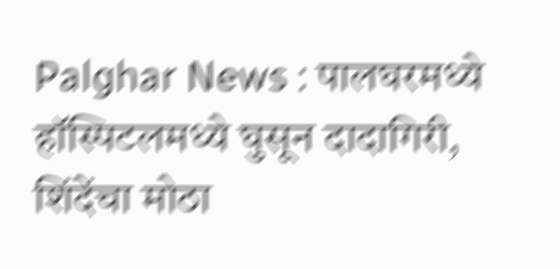Palghar News : पालघरमध्ये हॉस्पिटलमध्ये घुसून दादागिरी, शिंदेंचा मोठा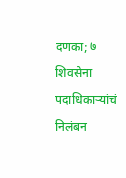दणका; ७ शिवसेना पदाधिकाऱ्यांचं निलंबन